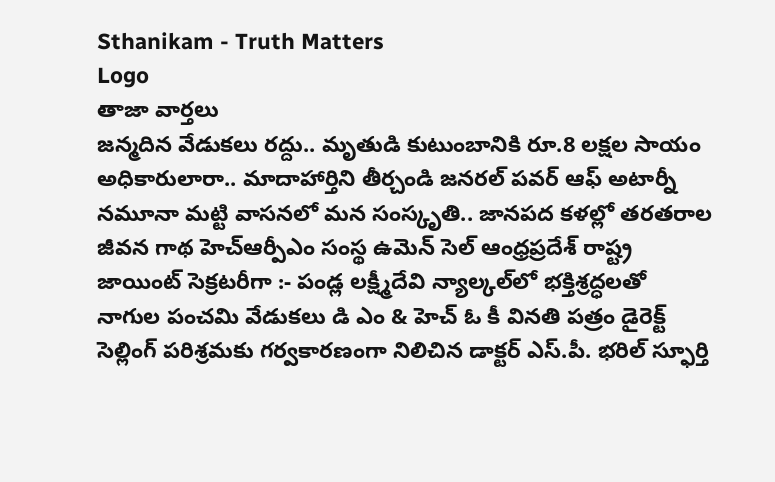Sthanikam - Truth Matters
Logo
తాజా వార్తలు
జన్మదిన వేడుకలు రద్దు.. మృతుడి కుటుంబానికి రూ.8 లక్షల సాయం అధికారులారా.. మాదాహార్తిని తీర్చండి జనరల్ పవర్ ఆఫ్ అటార్నీ నమూనా మట్టి వాసనలో మన సంస్కృతి.. జానపద కళల్లో తరతరాల జీవన గాథ హెచ్ఆర్పీఎం సంస్థ ఉమెన్ సెల్ ఆంధ్రప్రదేశ్ రాష్ట్ర జాయింట్ సెక్రటరీగా :- పండ్ల లక్ష్మీదేవి న్యాల్కల్‌లో భక్తిశ్రద్ధలతో నాగుల పంచమి వేడుకలు డి ఎం & హెచ్ ఓ కీ వినతి పత్రం డైరెక్ట్ సెల్లింగ్ పరిశ్రమకు గర్వకారణంగా నిలిచిన డాక్టర్ ఎస్.పీ. భరిల్ స్ఫూర్తి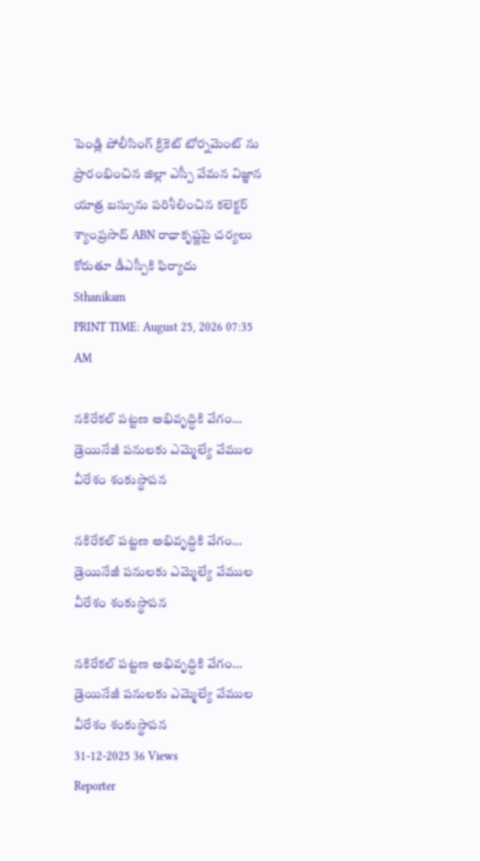పెండ్లి పోలీసింగ్ క్రికెట్ టోర్నమెంట్ ను ప్రారంభించిన జిల్లా ఎస్పీ వేమన విజ్ఞాన యాత్ర బస్సును పరిశీలించిన కలెక్టర్ శ్యాంప్రసాద్ ABN రాధాకృష్ణపై చర్యలు కోరుతూ డీఎస్పీకి ఫిర్యాదు
Sthanikam
PRINT TIME: August 25, 2026 07:35 AM

నకిరేకల్ పట్టణ అభివృద్ధికి వేగం… డ్రెయినేజీ పనులకు ఎమ్మెల్యే వేముల వీరేశం శంకుస్థాపన

నకిరేకల్ పట్టణ అభివృద్ధికి వేగం… డ్రెయినేజీ పనులకు ఎమ్మెల్యే వేముల వీరేశం శంకుస్థాపన

నకిరేకల్ పట్టణ అభివృద్ధికి వేగం… డ్రెయినేజీ పనులకు ఎమ్మెల్యే వేముల వీరేశం శంకుస్థాపన
31-12-2025 36 Views
Reporter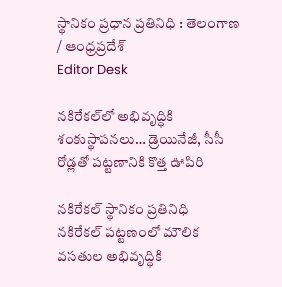స్థానికం ప్రధాన ప్రతినిధి : తెలంగాణ / ఆంధ్రప్రదేశ్
Editor Desk

నకిరేకల్‌లో అభివృద్ధికి శంకుస్థాపనలు… డ్రెయినేజీ, సీసీ రోడ్లతో పట్టణానికి కొత్త ఊపిరి

నకిరేకల్ స్థానికం ప్రతినిధి
నకిరేకల్ పట్టణంలో మౌలిక వసతుల అభివృద్ధికి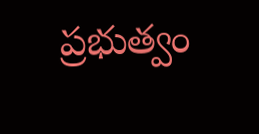ప్రభుత్వం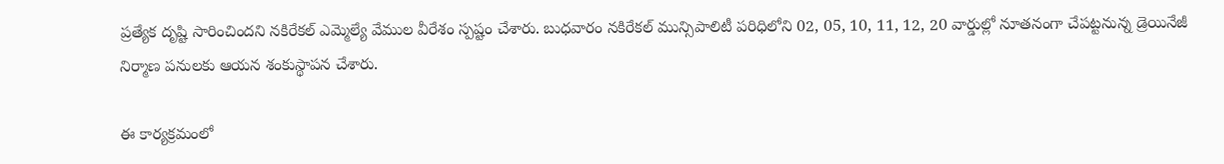ప్రత్యేక దృష్టి సారించిందని నకిరేకల్ ఎమ్మెల్యే వేముల వీరేశం స్పష్టం చేశారు. బుధవారం నకిరేకల్ మున్సిపాలిటీ పరిధిలోని 02, 05, 10, 11, 12, 20 వార్డుల్లో నూతనంగా చేపట్టనున్న డ్రెయినేజీ నిర్మాణ పనులకు ఆయన శంకుస్థాపన చేశారు.

ఈ కార్యక్రమంలో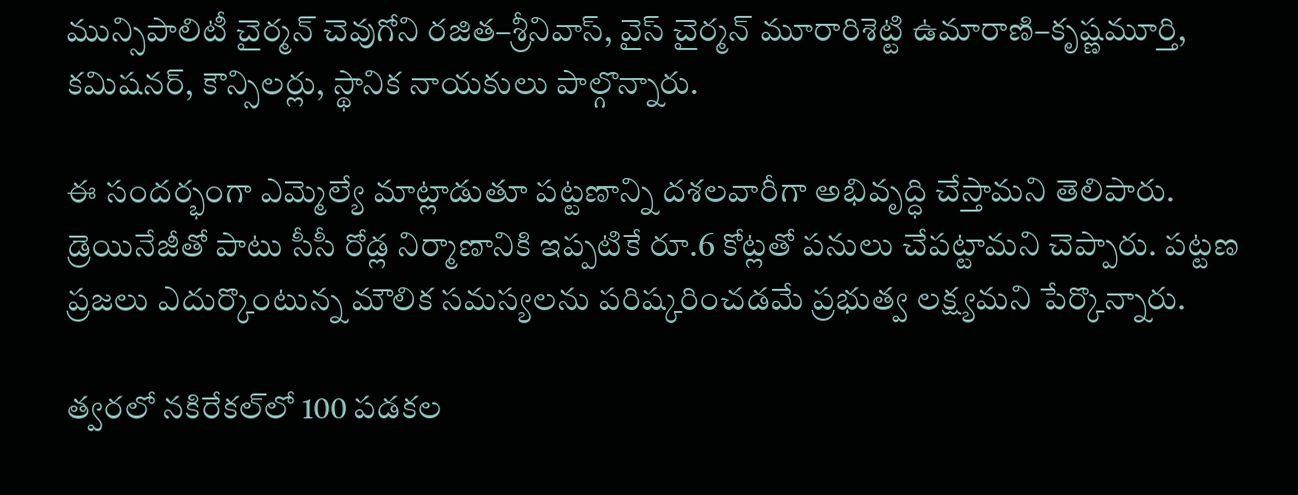మున్సిపాలిటీ చైర్మన్ చెవుగోని రజిత–శ్రీనివాస్, వైస్ చైర్మన్ మూరారిశెట్టి ఉమారాణి–కృష్ణమూర్తి, కమిషనర్, కౌన్సిలర్లు, స్థానిక నాయకులు పాల్గొన్నారు.

ఈ సందర్భంగా ఎమ్మెల్యే మాట్లాడుతూ పట్టణాన్ని దశలవారీగా అభివృద్ధి చేస్తామని తెలిపారు. డ్రెయినేజీతో పాటు సీసీ రోడ్ల నిర్మాణానికి ఇప్పటికే రూ.6 కోట్లతో పనులు చేపట్టామని చెప్పారు. పట్టణ ప్రజలు ఎదుర్కొంటున్న మౌలిక సమస్యలను పరిష్కరించడమే ప్రభుత్వ లక్ష్యమని పేర్కొన్నారు.

త్వరలో నకిరేకల్‌లో 100 పడకల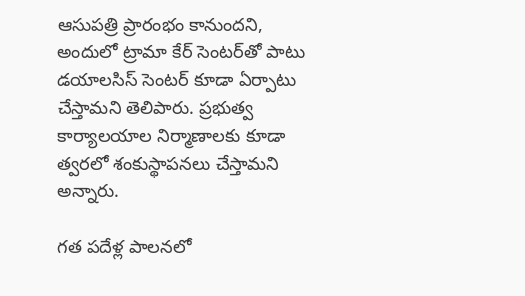ఆసుపత్రి ప్రారంభం కానుందని, అందులో ట్రామా కేర్ సెంటర్‌తో పాటు డయాలసిస్ సెంటర్ కూడా ఏర్పాటు చేస్తామని తెలిపారు. ప్రభుత్వ కార్యాలయాల నిర్మాణాలకు కూడా త్వరలో శంకుస్థాపనలు చేస్తామని అన్నారు.

గత పదేళ్ల పాలనలో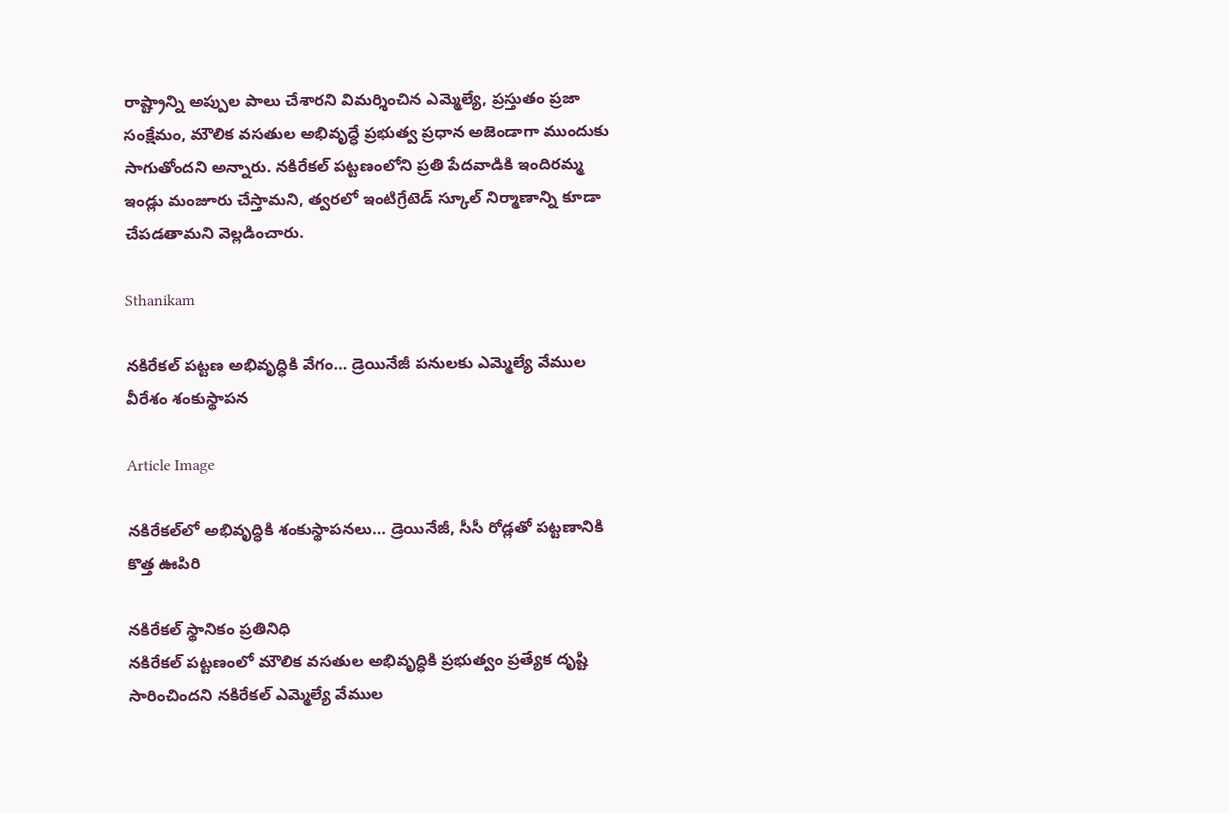రాష్ట్రాన్ని అప్పుల పాలు చేశారని విమర్శించిన ఎమ్మెల్యే, ప్రస్తుతం ప్రజా సంక్షేమం, మౌలిక వసతుల అభివృద్ధే ప్రభుత్వ ప్రధాన అజెండాగా ముందుకు సాగుతోందని అన్నారు. నకిరేకల్ పట్టణంలోని ప్రతి పేదవాడికి ఇందిరమ్మ ఇండ్లు మంజూరు చేస్తామని, త్వరలో ఇంటిగ్రేటెడ్ స్కూల్ నిర్మాణాన్ని కూడా చేపడతామని వెల్లడించారు.

Sthanikam

నకిరేకల్ పట్టణ అభివృద్ధికి వేగం… డ్రెయినేజీ పనులకు ఎమ్మెల్యే వేముల వీరేశం శంకుస్థాపన

Article Image

నకిరేకల్‌లో అభివృద్ధికి శంకుస్థాపనలు… డ్రెయినేజీ, సీసీ రోడ్లతో పట్టణానికి కొత్త ఊపిరి

నకిరేకల్ స్థానికం ప్రతినిధి
నకిరేకల్ పట్టణంలో మౌలిక వసతుల అభివృద్ధికి ప్రభుత్వం ప్రత్యేక దృష్టి సారించిందని నకిరేకల్ ఎమ్మెల్యే వేముల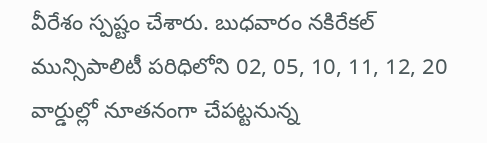వీరేశం స్పష్టం చేశారు. బుధవారం నకిరేకల్ మున్సిపాలిటీ పరిధిలోని 02, 05, 10, 11, 12, 20 వార్డుల్లో నూతనంగా చేపట్టనున్న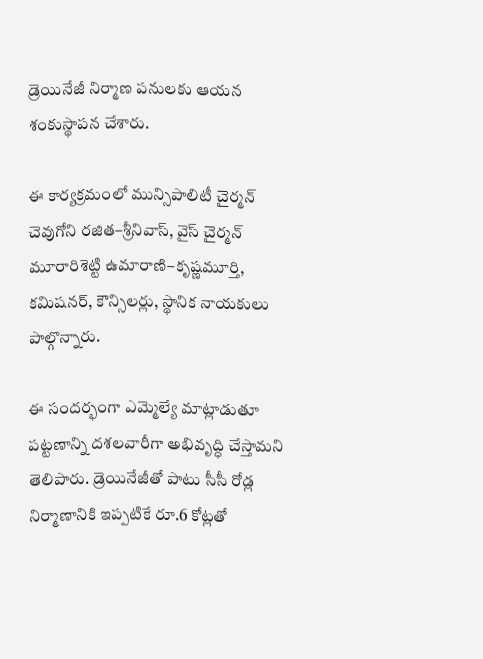డ్రెయినేజీ నిర్మాణ పనులకు ఆయన శంకుస్థాపన చేశారు.

ఈ కార్యక్రమంలో మున్సిపాలిటీ చైర్మన్ చెవుగోని రజిత–శ్రీనివాస్, వైస్ చైర్మన్ మూరారిశెట్టి ఉమారాణి–కృష్ణమూర్తి, కమిషనర్, కౌన్సిలర్లు, స్థానిక నాయకులు పాల్గొన్నారు.

ఈ సందర్భంగా ఎమ్మెల్యే మాట్లాడుతూ పట్టణాన్ని దశలవారీగా అభివృద్ధి చేస్తామని తెలిపారు. డ్రెయినేజీతో పాటు సీసీ రోడ్ల నిర్మాణానికి ఇప్పటికే రూ.6 కోట్లతో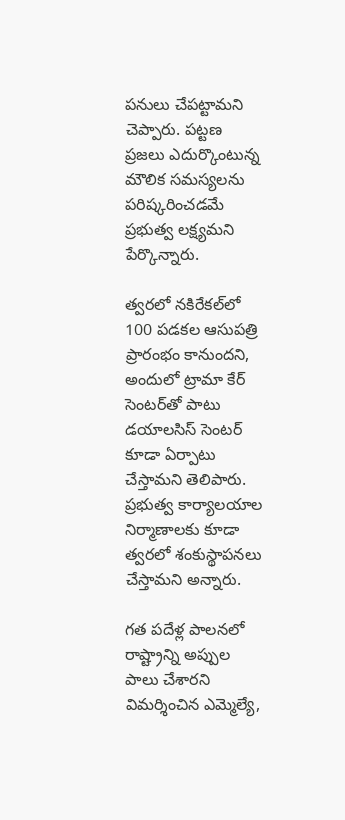పనులు చేపట్టామని చెప్పారు. పట్టణ ప్రజలు ఎదుర్కొంటున్న మౌలిక సమస్యలను పరిష్కరించడమే ప్రభుత్వ లక్ష్యమని పేర్కొన్నారు.

త్వరలో నకిరేకల్‌లో 100 పడకల ఆసుపత్రి ప్రారంభం కానుందని, అందులో ట్రామా కేర్ సెంటర్‌తో పాటు డయాలసిస్ సెంటర్ కూడా ఏర్పాటు చేస్తామని తెలిపారు. ప్రభుత్వ కార్యాలయాల నిర్మాణాలకు కూడా త్వరలో శంకుస్థాపనలు చేస్తామని అన్నారు.

గత పదేళ్ల పాలనలో రాష్ట్రాన్ని అప్పుల పాలు చేశారని విమర్శించిన ఎమ్మెల్యే,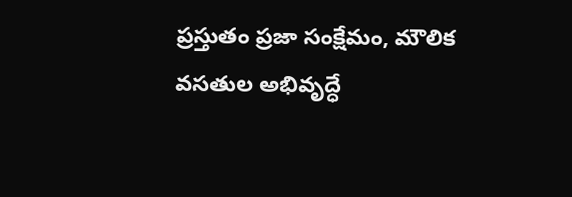ప్రస్తుతం ప్రజా సంక్షేమం, మౌలిక వసతుల అభివృద్ధే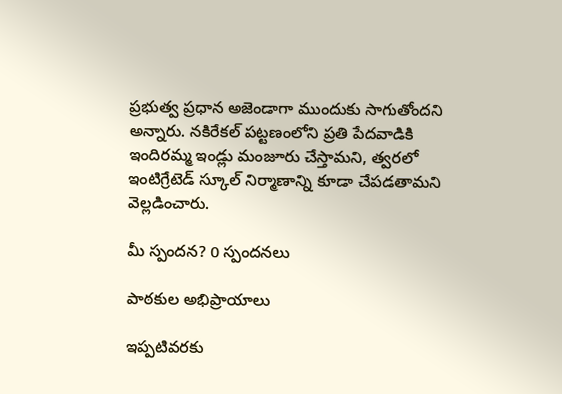ప్రభుత్వ ప్రధాన అజెండాగా ముందుకు సాగుతోందని అన్నారు. నకిరేకల్ పట్టణంలోని ప్రతి పేదవాడికి ఇందిరమ్మ ఇండ్లు మంజూరు చేస్తామని, త్వరలో ఇంటిగ్రేటెడ్ స్కూల్ నిర్మాణాన్ని కూడా చేపడతామని వెల్లడించారు.

మీ స్పందన? 0 స్పందనలు

పాఠకుల అభిప్రాయాలు

ఇప్పటివరకు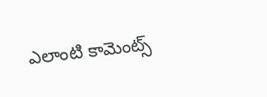ఎలాంటి కామెంట్స్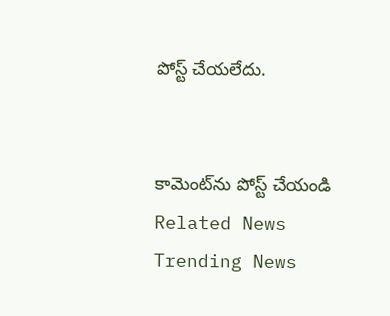పోస్ట్ చేయలేదు.


కామెంట్‌ను పోస్ట్ చేయండి
Related News
Trending News